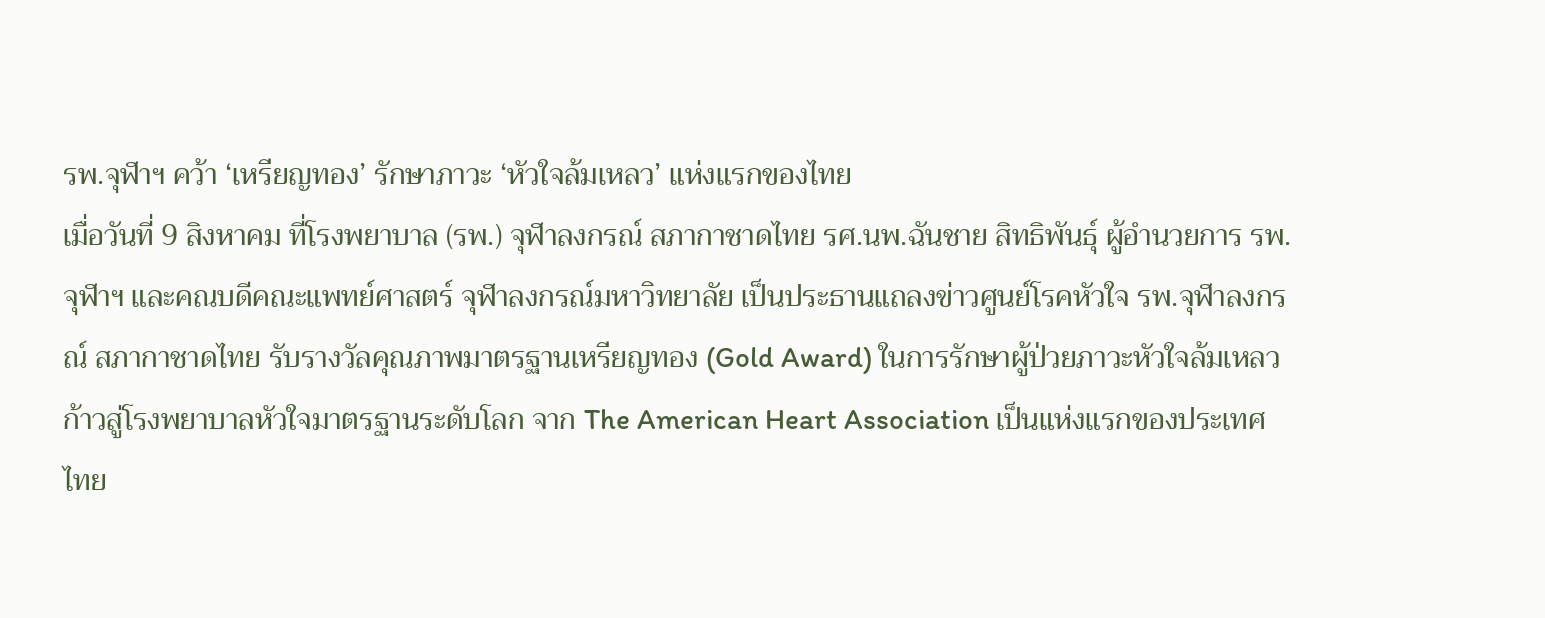รพ.จุฬาฯ คว้า ‘เหรียญทอง’ รักษาภาวะ ‘หัวใจล้มเหลว’ แห่งแรกของไทย
เมื่อวันที่ 9 สิงหาคม ที่โรงพยาบาล (รพ.) จุฬาลงกรณ์ สภากาชาดไทย รศ.นพ.ฉันชาย สิทธิพันธุ์ ผู้อำนวยการ รพ.จุฬาฯ และคณบดีคณะแพทย์ศาสตร์ จุฬาลงกรณ์มหาวิทยาลัย เป็นประธานแถลงข่าวศูนย์โรคหัวใจ รพ.จุฬาลงกรณ์ สภากาชาดไทย รับรางวัลคุณภาพมาตรฐานเหรียญทอง (Gold Award) ในการรักษาผู้ป่วยภาวะหัวใจล้มเหลว ก้าวสู่โรงพยาบาลหัวใจมาตรฐานระดับโลก จาก The American Heart Association เป็นแห่งแรกของประเทศไทย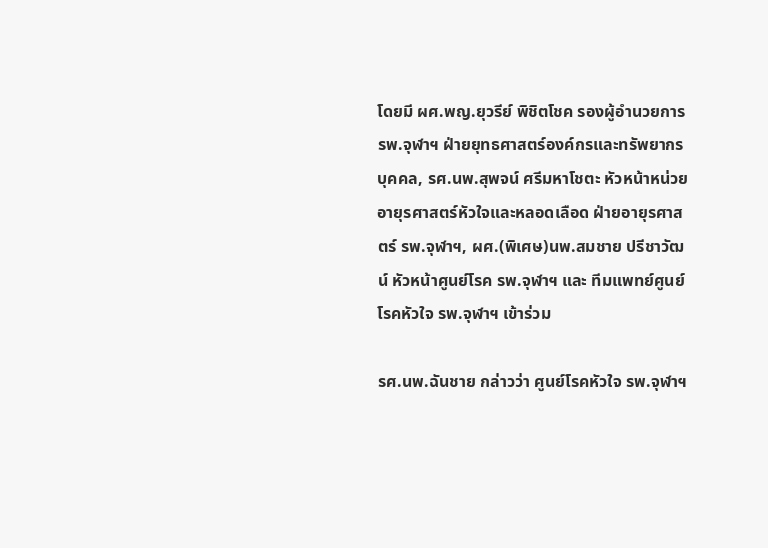โดยมี ผศ.พญ.ยุวรีย์ พิชิตโชค รองผู้อำนวยการ รพ.จุฬาฯ ฝ่ายยุทธศาสตร์องค์กรและทรัพยากรบุคคล, รศ.นพ.สุพจน์ ศรีมหาโชตะ หัวหน้าหน่วยอายุรศาสตร์หัวใจและหลอดเลือด ฝ่ายอายุรศาสตร์ รพ.จุฬาฯ, ผศ.(พิเศษ)นพ.สมชาย ปรีชาวัฒน์ หัวหน้าศูนย์โรค รพ.จุฬาฯ และ ทีมแพทย์ศูนย์โรคหัวใจ รพ.จุฬาฯ เข้าร่วม

รศ.นพ.ฉันชาย กล่าวว่า ศูนย์โรคหัวใจ รพ.จุฬาฯ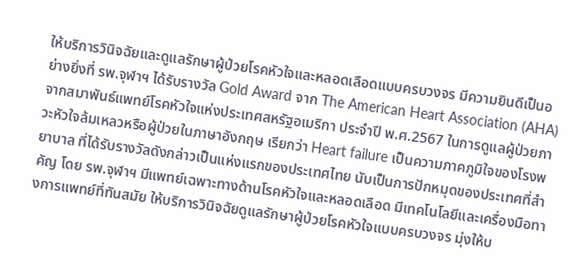ให้บริการวินิจฉัยและดูแลรักษาผู้ป่วยโรคหัวใจและหลอดเลือดแบบครบวงจร มีความยินดีเป็นอย่างยิ่งที่ รพ.จุฬาฯ ได้รับรางวัล Gold Award จาก The American Heart Association (AHA) จากสมาพันธ์แพทย์โรคหัวใจแห่งประเทศสหรัฐอเมริกา ประจำปี พ.ศ.2567 ในการดูแลผู้ป่วยภาวะหัวใจล้มเหลวหรือผู้ป่วยในภาษาอังกฤษ เรียกว่า Heart failure เป็นความภาคภูมิใจของโรงพยาบาล ที่ได้รับรางวัลดังกล่าวเป็นแห่งแรกของประเทศไทย นับเป็นการปักหมุดของประเทศที่สำคัญ โดย รพ.จุฬาฯ มีแพทย์เฉพาะทางด้านโรคหัวใจและหลอดเลือด มีเทคโนโลยีและเครื่องมือทางการแพทย์ที่ทันสมัย ให้บริการวินิจฉัยดูแลรักษาผู้ป่วยโรคหัวใจแบบครบวงจร มุ่งให้บ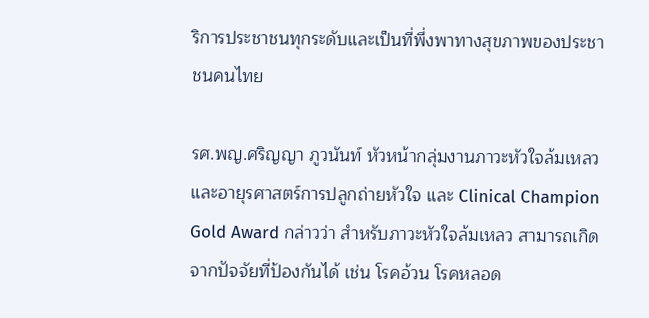ริการประชาชนทุกระดับและเป็นที่พึ่งพาทางสุขภาพของประชาชนคนไทย

รศ.พญ.ศริญญา ภูวนันท์ หัวหน้ากลุ่มงานภาวะหัวใจล้มเหลวและอายุรศาสตร์การปลูกถ่ายหัวใจ และ Clinical Champion Gold Award กล่าวว่า สำหรับภาวะหัวใจล้มเหลว สามารถเกิดจากปัจจัยที่ป้องกันได้ เช่น โรคอ้วน โรคหลอด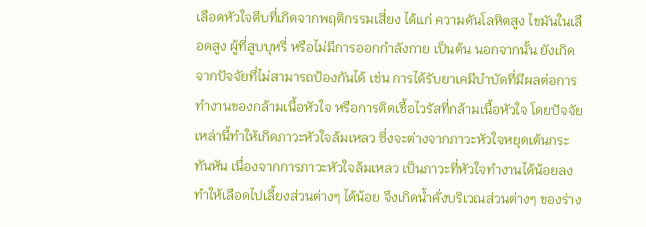เลือดหัวใจตีบที่เกิดจากพฤติกรรมเสี่ยง ได้แก่ ความดันโลหิตสูง ไขมันในเลือดสูง ผู้ที่สูบบุหรี่ หรือไม่มีการออกกำลังกาย เป็นต้น นอกจากนั้น ยังเกิดจากปัจจัยที่ไม่สามารถป้องกันได้ เช่น การได้รับยาเคมีบำบัดที่มีผลต่อการทำงานของกล้ามเนื้อหัวใจ หรือการติดเชื้อไวรัสที่กล้ามเนื้อหัวใจ โดยปัจจัยเหล่านี้ทำให้เกิดภาวะหัวใจล้มเหลว ซึ่งจะต่างจากภาวะหัวใจหยุดเต้นกระทันหัน เนื่องจากการภาวะหัวใจล้มเหลว เป็นภาวะที่หัวใจทำงานได้น้อยลง ทำให้เลือดไปเลี้ยงส่วนต่างๆ ได้น้อย จึงเกิดน้ำคั่งบริเวณส่วนต่างๆ ของร่าง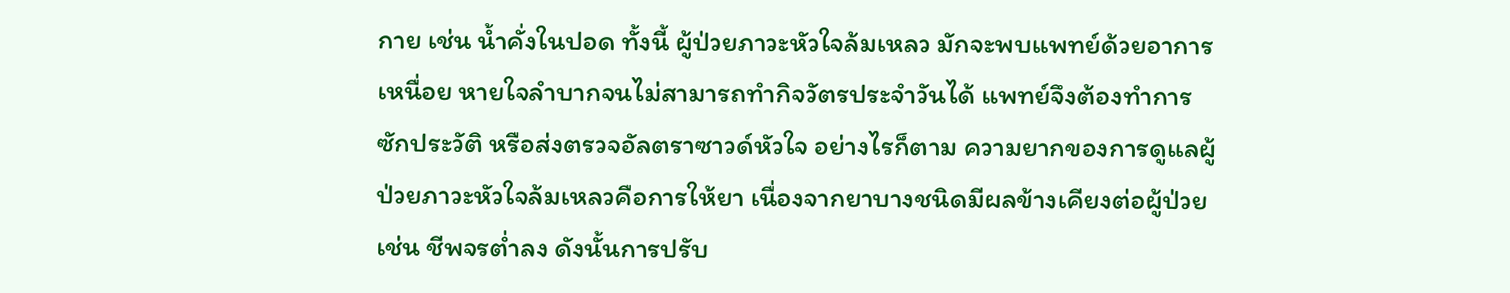กาย เช่น น้ำคั่งในปอด ทั้งนี้ ผู้ป่วยภาวะหัวใจล้มเหลว มักจะพบแพทย์ด้วยอาการเหนื่อย หายใจลำบากจนไม่สามารถทำกิจวัตรประจำวันได้ แพทย์จึงต้องทำการซักประวัติ หรือส่งตรวจอัลตราซาวด์หัวใจ อย่างไรก็ตาม ความยากของการดูแลผู้ป่วยภาวะหัวใจล้มเหลวคือการให้ยา เนื่องจากยาบางชนิดมีผลข้างเคียงต่อผู้ป่วย เช่น ชีพจรต่ำลง ดังนั้นการปรับ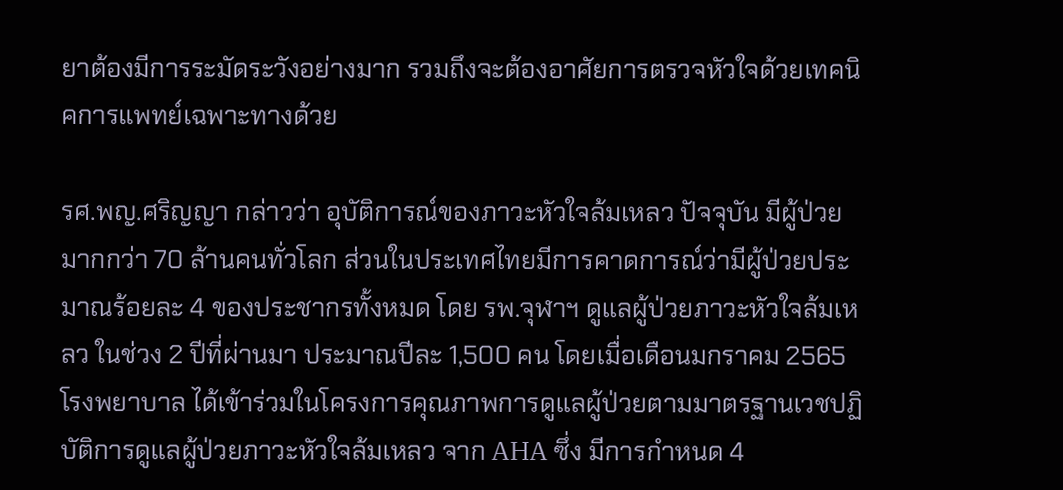ยาต้องมีการระมัดระวังอย่างมาก รวมถึงจะต้องอาศัยการตรวจหัวใจด้วยเทคนิคการแพทย์เฉพาะทางด้วย

รศ.พญ.ศริญญา กล่าวว่า อุบัติการณ์ของภาวะหัวใจล้มเหลว ปัจจุบัน มีผู้ป่วยมากกว่า 70 ล้านคนทั่วโลก ส่วนในประเทศไทยมีการคาดการณ์ว่ามีผู้ป่วยประมาณร้อยละ 4 ของประชากรทั้งหมด โดย รพ.จุฬาฯ ดูแลผู้ป่วยภาวะหัวใจล้มเหลว ในช่วง 2 ปีที่ผ่านมา ประมาณปีละ 1,500 คน โดยเมื่อเดือนมกราคม 2565 โรงพยาบาล ได้เข้าร่วมในโครงการคุณภาพการดูแลผู้ป่วยตามมาตรฐานเวชปฏิบัติการดูแลผู้ป่วยภาวะหัวใจล้มเหลว จาก AHA ซึ่ง มีการกำหนด 4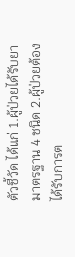ตัวชี้วัด ได้แก่ 1.ผู้ป่วยได้รับยามาตรฐาน 4 ชนิด 2.ผู้ป่วยต้องได้รับการต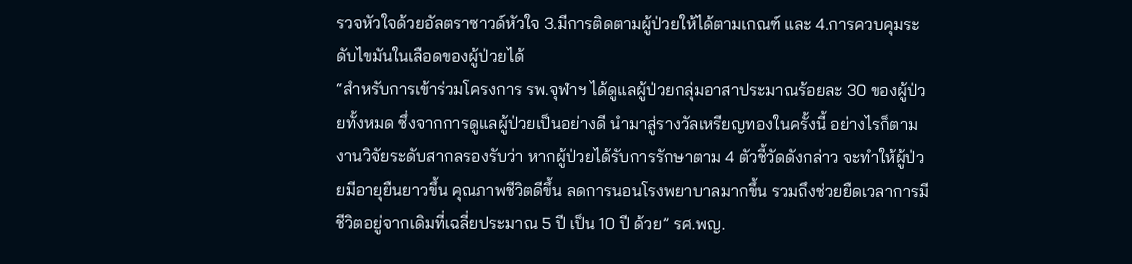รวจหัวใจด้วยอัลตราซาวด์หัวใจ 3.มีการติดตามผู้ป่วยให้ได้ตามเกณฑ์ และ 4.การควบคุมระดับไขมันในเลือดของผู้ป่วยได้
“สำหรับการเข้าร่วมโครงการ รพ.จุฬาฯ ได้ดูแลผู้ป่วยกลุ่มอาสาประมาณร้อยละ 30 ของผู้ป่วยทั้งหมด ซึ่งจากการดูแลผู้ป่วยเป็นอย่างดี นำมาสู่รางวัลเหรียญทองในครั้งนี้ อย่างไรก็ตาม งานวิจัยระดับสากลรองรับว่า หากผู้ป่วยได้รับการรักษาตาม 4 ตัวชี้วัดดังกล่าว จะทำให้ผู้ป่วยมีอายุยืนยาวขึ้น คุณภาพชีวิตดีขึ้น ลดการนอนโรงพยาบาลมากขึ้น รวมถึงช่วยยืดเวลาการมีชีวิตอยู่จากเดิมที่เฉลี่ยประมาณ 5 ปี เป็น 10 ปี ด้วย” รศ.พญ.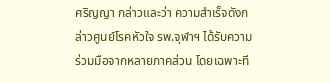ศริญญา กล่าวและว่า ความสำเร็จดังกล่าวศูนย์โรคหัวใจ รพ.จุฬาฯ ได้รับความร่วมมือจากหลายภาคส่วน โดยเฉพาะที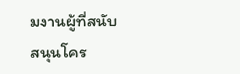มงานผู้ที่สนับสนุนโคร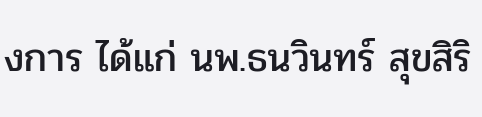งการ ได้แก่ นพ.ธนวินทร์ สุขสิริ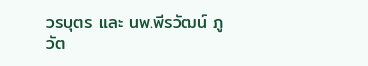วรบุตร และ นพ.พีรวัฒน์ ภูวัต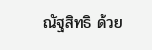ณัฐสิทธิ ด้วย